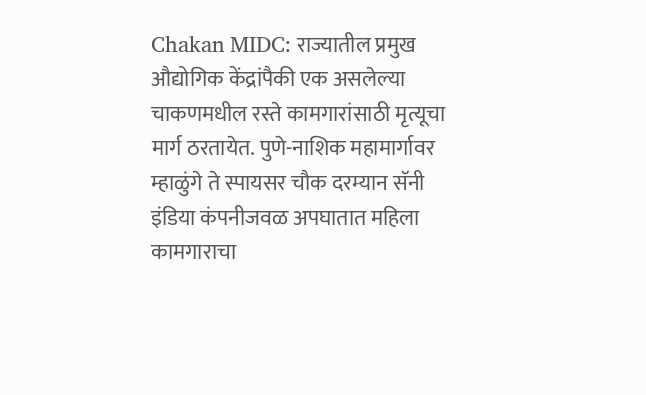Chakan MIDC: राज्यातील प्रमुख औद्योगिक केंद्रांपैकी एक असलेल्या चाकणमधील रस्ते कामगारांसाठी मृत्यूचा मार्ग ठरतायेत. पुणे-नाशिक महामार्गावर म्हाळुंगे ते स्पायसर चौक दरम्यान सॅनी इंडिया कंपनीजवळ अपघातात महिला कामगाराचा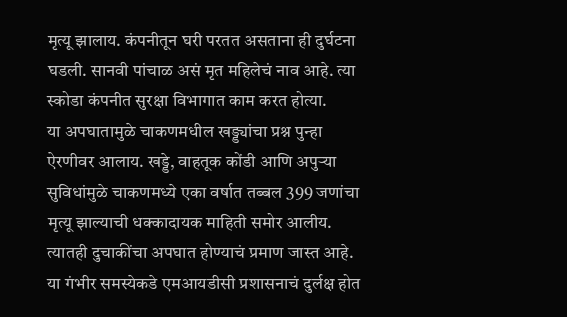मृत्यू झालाय. कंपनीतून घरी परतत असताना ही दुर्घटना घडली. सानवी पांचाळ असं मृत महिलेचं नाव आहे. त्या स्कोडा कंपनीत सुरक्षा विभागात काम करत होत्या.
या अपघातामुळे चाकणमधील खड्ड्यांचा प्रश्न पुन्हा ऐरणीवर आलाय. खड्डे, वाहतूक कोंडी आणि अपुऱ्या सुविधांमुळे चाकणमध्ये एका वर्षात तब्बल 399 जणांचा मृत्यू झाल्याची धक्कादायक माहिती समोर आलीय. त्यातही दुचाकींचा अपघात होण्याचं प्रमाण जास्त आहे. या गंभीर समस्येकडे एमआयडीसी प्रशासनाचं दुर्लक्ष होत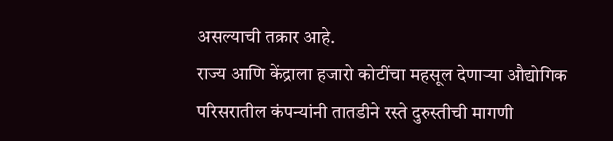असल्याची तक्रार आहे.
राज्य आणि केंद्राला हजारो कोटींचा महसूल देणाऱ्या औद्योगिक परिसरातील कंपन्यांनी तातडीने रस्ते दुरुस्तीची मागणी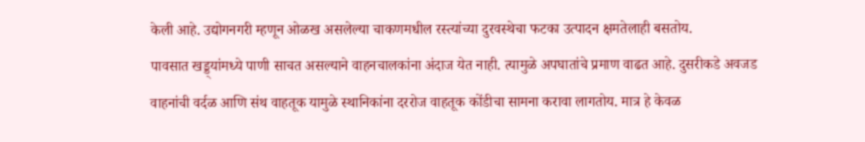केली आहे. उद्योगनगरी म्हणून ओळख असलेल्या चाकणमधील रस्त्यांच्या दुरवस्थेचा फटका उत्पादन क्षमतेलाही बसतोय.
पावसात खड्ड्यांमध्ये पाणी साचत असल्याने वाहनचालकांना अंदाज येत नाही. त्यामुळे अपघातांचे प्रमाण वाढत आहे. दुसरीकडे अवजड वाहनांची वर्दळ आणि संथ वाहतूक यामुळे स्थानिकांना दररोज वाहतूक कोंडीचा सामना करावा लागतोय. मात्र हे केवळ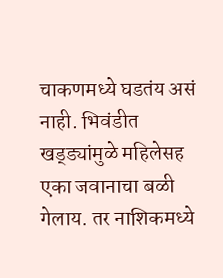चाकणमध्ये घडतंय असं नाही. भिवंडीत खड्ड्यांमुळे महिलेसह एका जवानाचा बळी गेलाय. तर नाशिकमध्ये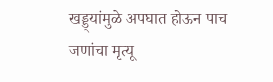खड्ड्यांमुळे अपघात होऊन पाच जणांचा मृत्यू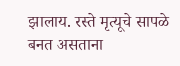झालाय. रस्ते मृत्यूचे सापळे बनत असताना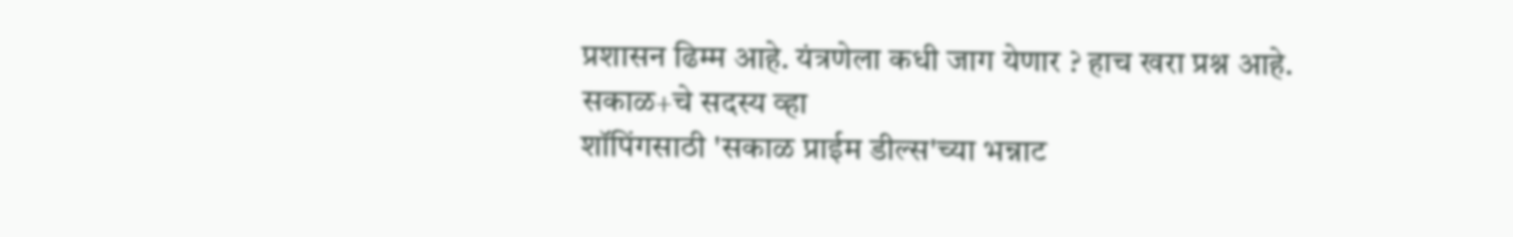प्रशासन ढिम्म आहे. यंत्रणेला कधी जाग येणार ? हाच खरा प्रश्न आहे.
सकाळ+चे सदस्य व्हा
शॉपिंगसाठी 'सकाळ प्राईम डील्स'च्या भन्नाट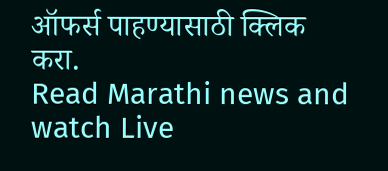ऑफर्स पाहण्यासाठी क्लिक करा.
Read Marathi news and watch Live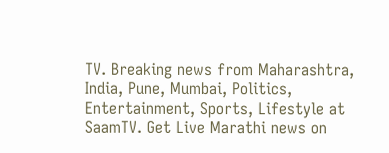TV. Breaking news from Maharashtra, India, Pune, Mumbai, Politics, Entertainment, Sports, Lifestyle at SaamTV. Get Live Marathi news on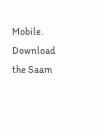Mobile. Download the Saam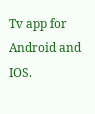Tv app for Android and IOS.